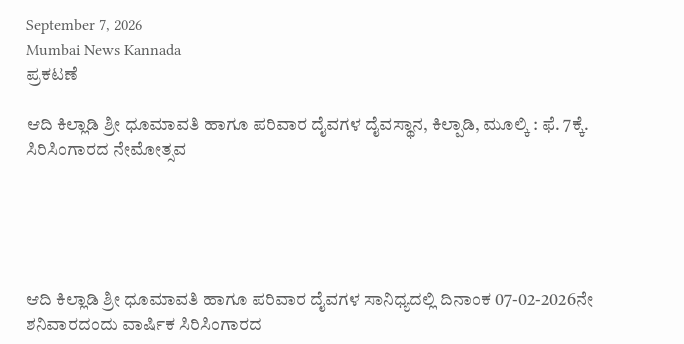September 7, 2026
Mumbai News Kannada
ಪ್ರಕಟಣೆ

ಆದಿ ಕಿಲ್ಲಾಡಿ ಶ್ರೀ ಧೂಮಾವತಿ ಹಾಗೂ ಪರಿವಾರ ದೈವಗಳ ದೈವಸ್ಥಾನ, ಕಿಲ್ಪಾಡಿ, ಮೂಲ್ಕಿ : ಫೆ. 7ಕ್ಕೆ. ಸಿರಿಸಿಂಗಾರದ ನೇಮೋತ್ಸವ





ಆದಿ ಕಿಲ್ಲಾಡಿ ಶ್ರೀ ಧೂಮಾವತಿ ಹಾಗೂ ಪರಿವಾರ ದೈವಗಳ ಸಾನಿಧ್ಯದಲ್ಲಿ ದಿನಾಂಕ 07-02-2026ನೇ ಶನಿವಾರದಂದು ವಾರ್ಷಿಕ ಸಿರಿಸಿಂಗಾರದ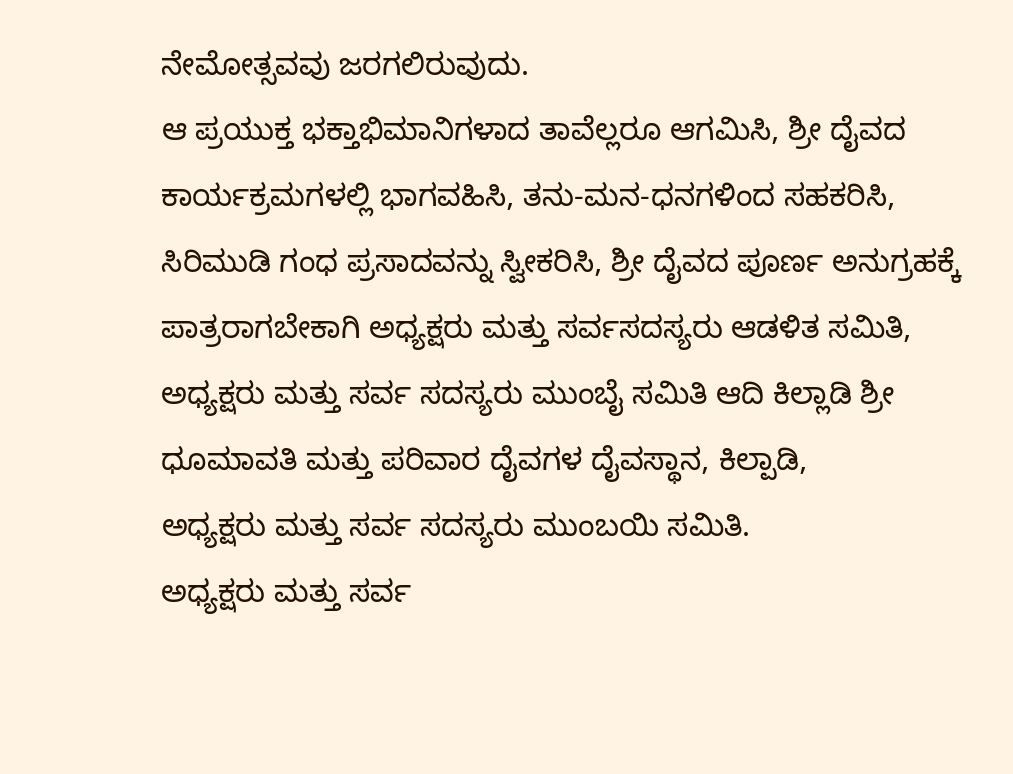ನೇಮೋತ್ಸವವು ಜರಗಲಿರುವುದು.
ಆ ಪ್ರಯುಕ್ತ ಭಕ್ತಾಭಿಮಾನಿಗಳಾದ ತಾವೆಲ್ಲರೂ ಆಗಮಿಸಿ, ಶ್ರೀ ದೈವದ ಕಾರ್ಯಕ್ರಮಗಳಲ್ಲಿ ಭಾಗವಹಿಸಿ, ತನು-ಮನ-ಧನಗಳಿಂದ ಸಹಕರಿಸಿ, ಸಿರಿಮುಡಿ ಗಂಧ ಪ್ರಸಾದವನ್ನು ಸ್ವೀಕರಿಸಿ, ಶ್ರೀ ದೈವದ ಪೂರ್ಣ ಅನುಗ್ರಹಕ್ಕೆ ಪಾತ್ರರಾಗಬೇಕಾಗಿ ಅಧ್ಯಕ್ಷರು ಮತ್ತು ಸರ್ವಸದಸ್ಯರು ಆಡಳಿತ ಸಮಿತಿ, ಅಧ್ಯಕ್ಷರು ಮತ್ತು ಸರ್ವ ಸದಸ್ಯರು ಮುಂಬೈ ಸಮಿತಿ ಆದಿ ಕಿಲ್ಲಾಡಿ ಶ್ರೀ ಧೂಮಾವತಿ ಮತ್ತು ಪರಿವಾರ ದೈವಗಳ ದೈವಸ್ಥಾನ, ಕಿಲ್ಪಾಡಿ,
ಅಧ್ಯಕ್ಷರು ಮತ್ತು ಸರ್ವ ಸದಸ್ಯರು ಮುಂಬಯಿ ಸಮಿತಿ.
ಅಧ್ಯಕ್ಷರು ಮತ್ತು ಸರ್ವ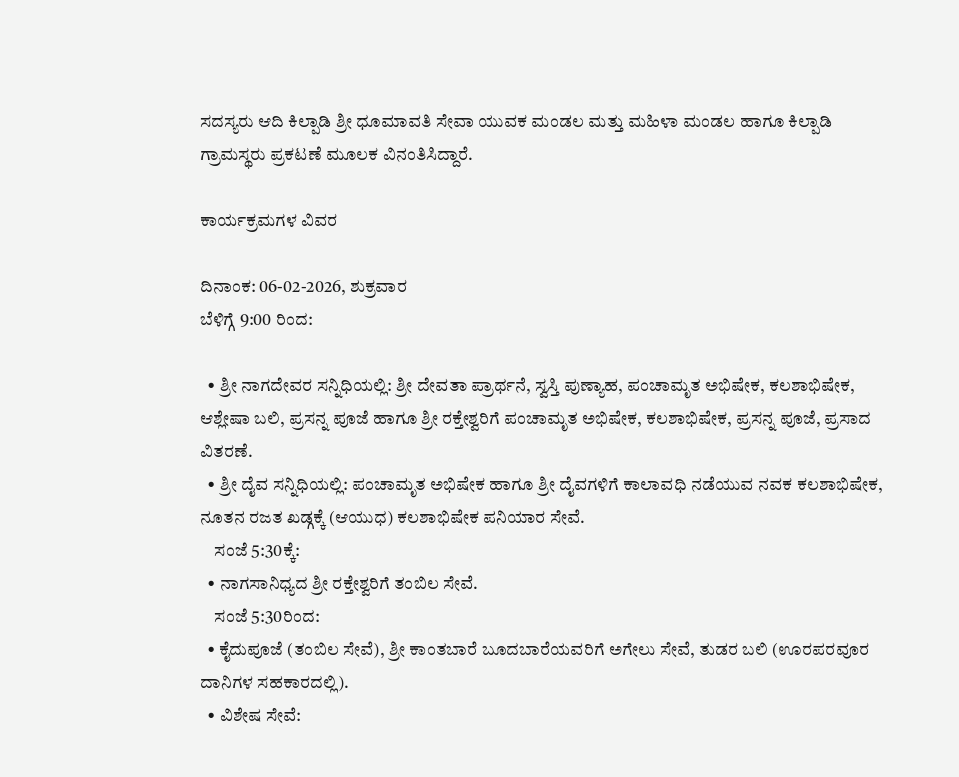ಸದಸ್ಯರು ಆದಿ ಕಿಲ್ಪಾಡಿ ಶ್ರೀ ಧೂಮಾವತಿ ಸೇವಾ ಯುವಕ ಮಂಡಲ ಮತ್ತು ಮಹಿಳಾ ಮಂಡಲ ಹಾಗೂ ಕಿಲ್ಪಾಡಿ ಗ್ರಾಮಸ್ಥರು ಪ್ರಕಟಣೆ ಮೂಲಕ ವಿನಂತಿಸಿದ್ದಾರೆ.

ಕಾರ್ಯಕ್ರಮಗಳ ವಿವರ

ದಿನಾಂಕ: 06-02-2026, ಶುಕ್ರವಾರ
ಬೆಳಿಗ್ಗೆ 9:00 ರಿಂದ:

  • ಶ್ರೀ ನಾಗದೇವರ ಸನ್ನಿಧಿಯಲ್ಲಿ: ಶ್ರೀ ದೇವತಾ ಪ್ರಾರ್ಥನೆ, ಸ್ವಸ್ತಿ ಪುಣ್ಯಾಹ, ಪಂಚಾಮೃತ ಅಭಿಷೇಕ, ಕಲಶಾಭಿಷೇಕ, ಆಶ್ಲೇಷಾ ಬಲಿ, ಪ್ರಸನ್ನ ಪೂಜೆ ಹಾಗೂ ಶ್ರೀ ರಕ್ತೇಶ್ವರಿಗೆ ಪಂಚಾಮೃತ ಅಭಿಷೇಕ, ಕಲಶಾಭಿಷೇಕ, ಪ್ರಸನ್ನ ಪೂಜೆ, ಪ್ರಸಾದ ವಿತರಣೆ.
  • ಶ್ರೀ ದೈವ ಸನ್ನಿಧಿಯಲ್ಲಿ: ಪಂಚಾಮೃತ ಅಭಿಷೇಕ ಹಾಗೂ ಶ್ರೀ ದೈವಗಳಿಗೆ ಕಾಲಾವಧಿ ನಡೆಯುವ ನವಕ ಕಲಶಾಭಿಷೇಕ, ನೂತನ ರಜತ ಖಡ್ಗಕ್ಕೆ (ಆಯುಧ) ಕಲಶಾಭಿಷೇಕ ಪನಿಯಾರ ಸೇವೆ.
    ಸಂಜೆ 5:30ಕ್ಕೆ:
  • ನಾಗಸಾನಿಧ್ಯದ ಶ್ರೀ ರಕ್ತೇಶ್ವರಿಗೆ ತಂಬಿಲ ಸೇವೆ.
    ಸಂಜೆ 5:30ರಿಂದ:
  • ಕೈದುಪೂಜೆ (ತಂಬಿಲ ಸೇವೆ), ಶ್ರೀ ಕಾಂತಬಾರೆ ಬೂದಬಾರೆಯವರಿಗೆ ಅಗೇಲು ಸೇವೆ, ತುಡರ ಬಲಿ (ಊರಪರವೂರ ದಾನಿಗಳ ಸಹಕಾರದಲ್ಲಿ).
  • ವಿಶೇಷ ಸೇವೆ: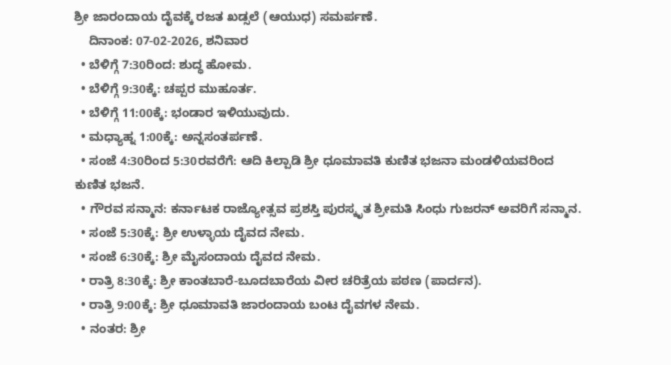ಶ್ರೀ ಜಾರಂದಾಯ ದೈವಕ್ಕೆ ರಜತ ಖಡ್ಸಲೆ (ಆಯುಧ) ಸಮರ್ಪಣೆ.
    ದಿನಾಂಕ: 07-02-2026, ಶನಿವಾರ
  • ಬೆಳಿಗ್ಗೆ 7:30ರಿಂದ: ಶುದ್ಧ ಹೋಮ.
  • ಬೆಳಿಗ್ಗೆ 9:30ಕ್ಕೆ: ಚಪ್ಪರ ಮುಹೂರ್ತ.
  • ಬೆಳಿಗ್ಗೆ 11:00ಕ್ಕೆ: ಭಂಡಾರ ಇಳಿಯುವುದು.
  • ಮಧ್ಯಾಹ್ನ 1:00ಕ್ಕೆ: ಅನ್ನಸಂತರ್ಪಣೆ.
  • ಸಂಜೆ 4:30ರಿಂದ 5:30ರವರೆಗೆ: ಆದಿ ಕಿಲ್ಪಾಡಿ ಶ್ರೀ ಧೂಮಾವತಿ ಕುಣಿತ ಭಜನಾ ಮಂಡಳಿಯವರಿಂದ ಕುಣಿತ ಭಜನೆ.
  • ಗೌರವ ಸನ್ಮಾನ: ಕರ್ನಾಟಕ ರಾಜ್ಯೋತ್ಸವ ಪ್ರಶಸ್ತಿ ಪುರಸ್ಕೃತ ಶ್ರೀಮತಿ ಸಿಂಧು ಗುಜರನ್ ಅವರಿಗೆ ಸನ್ಮಾನ.
  • ಸಂಜೆ 5:30ಕ್ಕೆ: ಶ್ರೀ ಉಳ್ಳಾಯ ದೈವದ ನೇಮ.
  • ಸಂಜೆ 6:30ಕ್ಕೆ: ಶ್ರೀ ಮೈಸಂದಾಯ ದೈವದ ನೇಮ.
  • ರಾತ್ರಿ 8:30ಕ್ಕೆ: ಶ್ರೀ ಕಾಂತಬಾರೆ-ಬೂದಬಾರೆಯ ವೀರ ಚರಿತ್ರೆಯ ಪಠಣ (ಪಾರ್ದನ).
  • ರಾತ್ರಿ 9:00ಕ್ಕೆ: ಶ್ರೀ ಧೂಮಾವತಿ ಜಾರಂದಾಯ ಬಂಟ ದೈವಗಳ ನೇಮ.
  • ನಂತರ: ಶ್ರೀ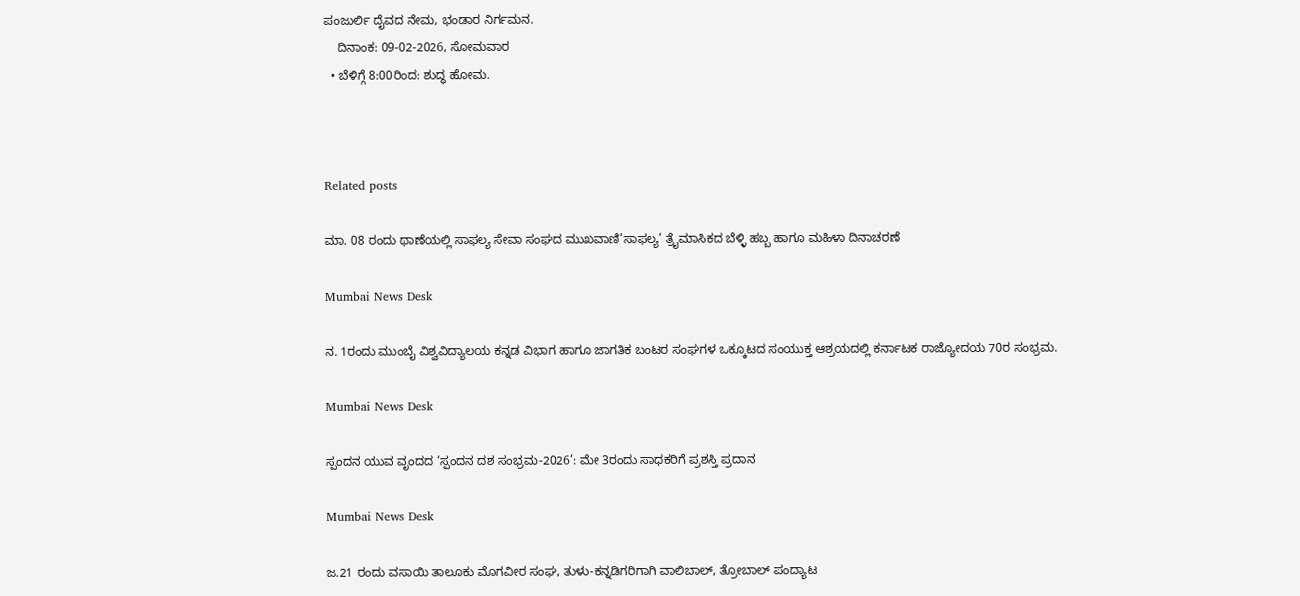ಪಂಜುರ್ಲಿ ದೈವದ ನೇಮ, ಭಂಡಾರ ನಿರ್ಗಮನ.
    ದಿನಾಂಕ: 09-02-2026, ಸೋಮವಾರ
  • ಬೆಳಿಗ್ಗೆ 8:00ರಿಂದ: ಶುದ್ಧ ಹೋಮ.



Related posts

ಮಾ. 08 ರಂದು ಥಾಣೆಯಲ್ಲಿ ಸಾಫಲ್ಯ ಸೇವಾ ಸಂಘದ ಮುಖವಾಣಿ’ಸಾಫಲ್ಯ’ ತ್ರೈಮಾಸಿಕದ ಬೆಳ್ಳಿ ಹಬ್ಬ ಹಾಗೂ ಮಹಿಳಾ ದಿನಾಚರಣೆ

Mumbai News Desk

ನ. 1ರಂದು ಮುಂಬೈ ವಿಶ್ವವಿದ್ಯಾಲಯ ಕನ್ನಡ ವಿಭಾಗ ಹಾಗೂ ಜಾಗತಿಕ ಬಂಟರ ಸಂಘಗಳ ಒಕ್ಕೂಟದ ಸಂಯುಕ್ತ ಆಶ್ರಯದಲ್ಲಿ ಕರ್ನಾಟಕ ರಾಜ್ಯೋದಯ 70ರ ಸಂಭ್ರಮ.

Mumbai News Desk

ಸ್ಪಂದನ ಯುವ ವೃಂದದ ‘ಸ್ಪಂದನ ದಶ ಸಂಭ್ರಮ-2026’: ಮೇ 3ರಂದು ಸಾಧಕರಿಗೆ ಪ್ರಶಸ್ತಿ ಪ್ರದಾನ

Mumbai News Desk

ಜ.21 ರಂದು ವಸಾಯಿ ತಾಲೂಕು ಮೊಗವೀರ ಸಂಘ, ತುಳು-ಕನ್ನಡಿಗರಿಗಾಗಿ ವಾಲಿಬಾಲ್, ತ್ರೋಬಾಲ್ ಪಂದ್ಯಾಟ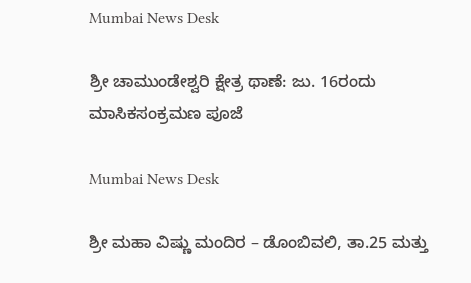Mumbai News Desk

ಶ್ರೀ ಚಾಮುಂಡೇಶ್ವರಿ ಕ್ಷೇತ್ರ ಥಾಣೆ: ಜು. 16ರಂದು ಮಾಸಿಕಸಂಕ್ರಮಣ ಪೂಜೆ

Mumbai News Desk

ಶ್ರೀ ಮಹಾ ವಿಷ್ಣು ಮಂದಿರ – ಡೊಂಬಿವಲಿ, ತಾ.25 ಮತ್ತು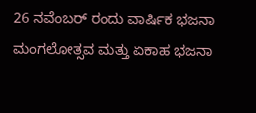26 ನವೆಂಬರ್ ರಂದು ವಾರ್ಷಿಕ ಭಜನಾ ಮಂಗಲೋತ್ಸವ ಮತ್ತು ಏಕಾಹ ಭಜನಾ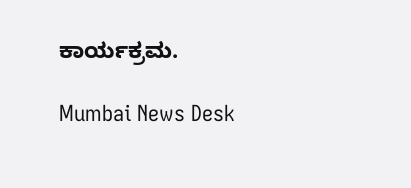ಕಾರ್ಯಕ್ರಮ.

Mumbai News Desk